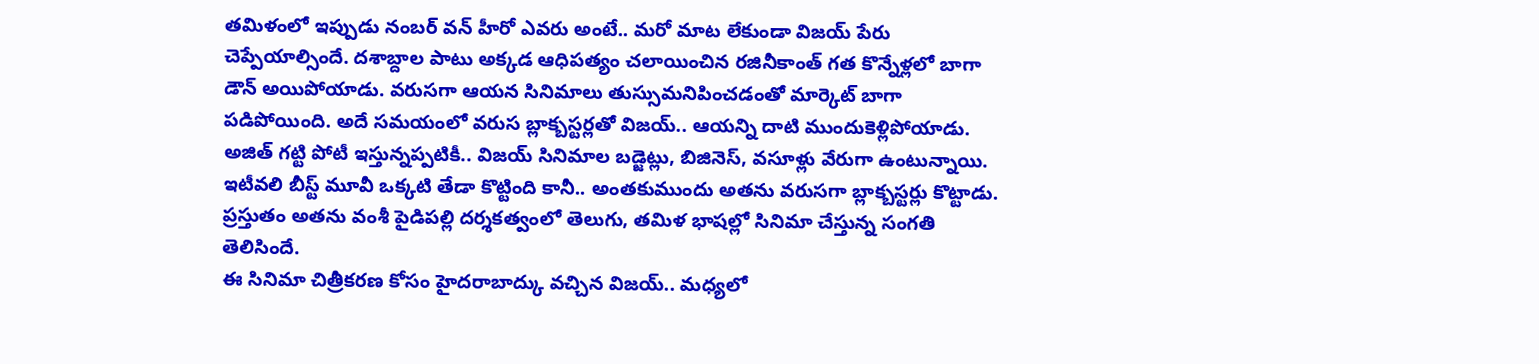తమిళంలో ఇప్పుడు నంబర్ వన్ హీరో ఎవరు అంటే.. మరో మాట లేకుండా విజయ్ పేరు చెప్పేయాల్సిందే. దశాబ్దాల పాటు అక్కడ ఆధిపత్యం చలాయించిన రజినీకాంత్ గత కొన్నేళ్లలో బాగా డౌన్ అయిపోయాడు. వరుసగా ఆయన సినిమాలు తుస్సుమనిపించడంతో మార్కెట్ బాగా పడిపోయింది. అదే సమయంలో వరుస బ్లాక్బస్టర్లతో విజయ్.. ఆయన్ని దాటి ముందుకెళ్లిపోయాడు.
అజిత్ గట్టి పోటీ ఇస్తున్నప్పటికీ.. విజయ్ సినిమాల బడ్జెట్లు, బిజినెస్, వసూళ్లు వేరుగా ఉంటున్నాయి. ఇటీవలి బీస్ట్ మూవీ ఒక్కటి తేడా కొట్టింది కానీ.. అంతకుముందు అతను వరుసగా బ్లాక్బస్టర్లు కొట్టాడు. ప్రస్తుతం అతను వంశీ పైడిపల్లి దర్శకత్వంలో తెలుగు, తమిళ భాషల్లో సినిమా చేస్తున్న సంగతి తెలిసిందే.
ఈ సినిమా చిత్రీకరణ కోసం హైదరాబాద్కు వచ్చిన విజయ్.. మధ్యలో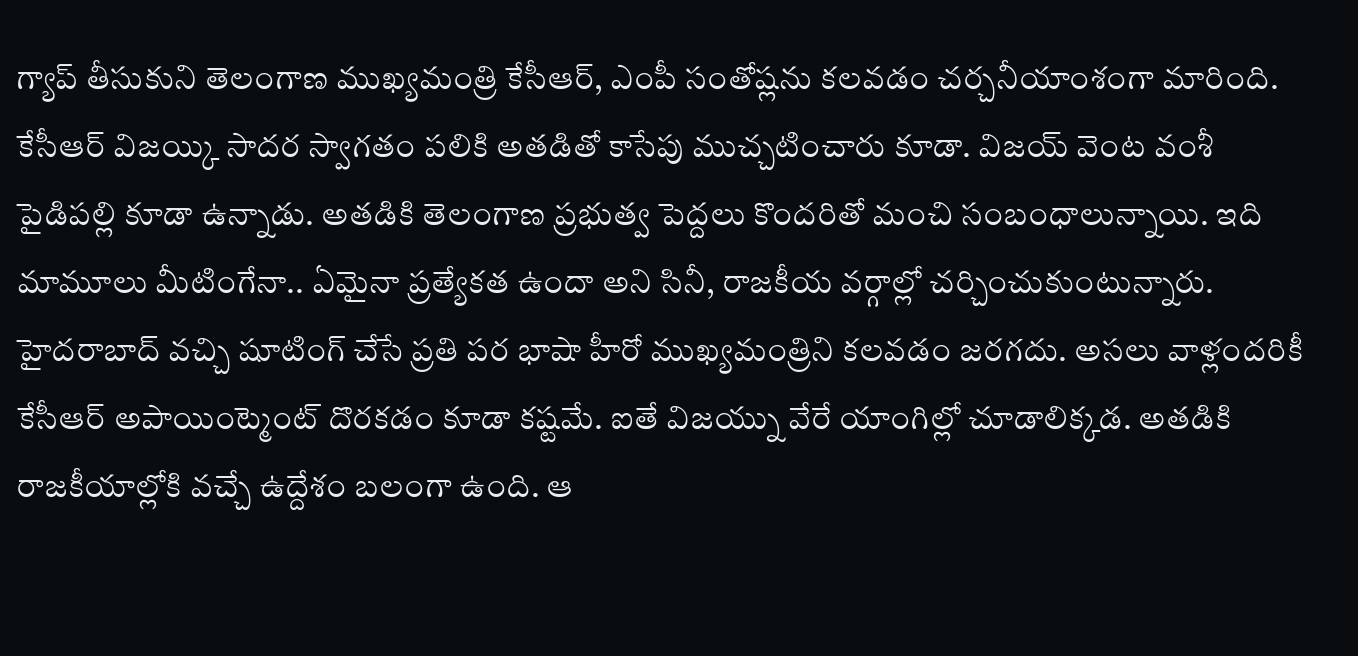గ్యాప్ తీసుకుని తెలంగాణ ముఖ్యమంత్రి కేసీఆర్, ఎంపీ సంతోష్లను కలవడం చర్చనీయాంశంగా మారింది. కేసీఆర్ విజయ్కి సాదర స్వాగతం పలికి అతడితో కాసేపు ముచ్చటించారు కూడా. విజయ్ వెంట వంశీ పైడిపల్లి కూడా ఉన్నాడు. అతడికి తెలంగాణ ప్రభుత్వ పెద్దలు కొందరితో మంచి సంబంధాలున్నాయి. ఇది మామూలు మీటింగేనా.. ఏమైనా ప్రత్యేకత ఉందా అని సినీ, రాజకీయ వర్గాల్లో చర్చించుకుంటున్నారు.
హైదరాబాద్ వచ్చి షూటింగ్ చేసే ప్రతి పర భాషా హీరో ముఖ్యమంత్రిని కలవడం జరగదు. అసలు వాళ్లందరికీ కేసీఆర్ అపాయింట్మెంట్ దొరకడం కూడా కష్టమే. ఐతే విజయ్ను వేరే యాంగిల్లో చూడాలిక్కడ. అతడికి రాజకీయాల్లోకి వచ్చే ఉద్దేశం బలంగా ఉంది. ఆ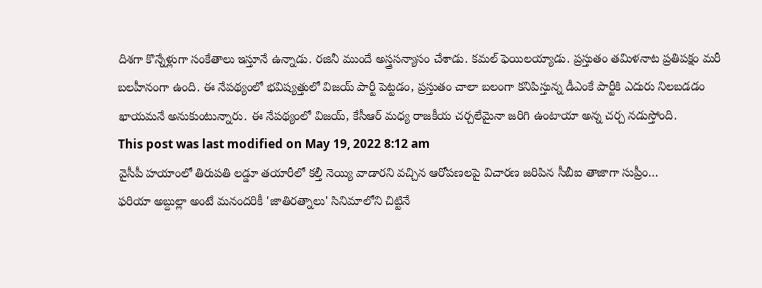దిశగా కొన్నేళ్లుగా సంకేతాలు ఇస్తూనే ఉన్నాడు. రజినీ ముందే అస్త్రసన్యాసం చేశాడు. కమల్ ఫెయిలయ్యాడు. ప్రస్తుతం తమిళనాట ప్రతిపక్షం మరీ బలహీనంగా ఉంది. ఈ నేపథ్యంలో భవిష్యత్తులో విజయ్ పార్టీ పెట్టడం, ప్రస్తుతం చాలా బలంగా కనిపిస్తున్న డీఎంకే పార్టీకి ఎదురు నిలబడడం ఖాయమనే అనుకుంటున్నారు. ఈ నేపథ్యంలో విజయ్, కేసీఆర్ మధ్య రాజకీయ చర్చలేమైనా జరిగి ఉంటాయా అన్న చర్చ నడుస్తోంది.
This post was last modified on May 19, 2022 8:12 am
వైసీపీ హయాంలో తిరుపతి లడ్డూ తయారీలో కల్తీ నెయ్యి వాడారని వచ్చిన ఆరోపణలపై విచారణ జరిపిన సీబీఐ తాజాగా సుప్రీం…
ఫరియా అబ్దుల్లా అంటే మనందరికీ 'జాతిరత్నాలు' సినిమాలోని చిట్టినే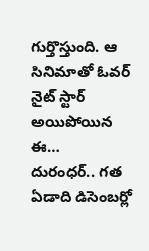గుర్తొస్తుంది. ఆ సినిమాతో ఓవర్ నైట్ స్టార్ అయిపోయిన ఈ…
దురంధర్.. గత ఏడాది డిసెంబర్లో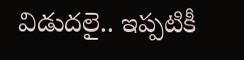విడుదలై.. ఇప్పటికీ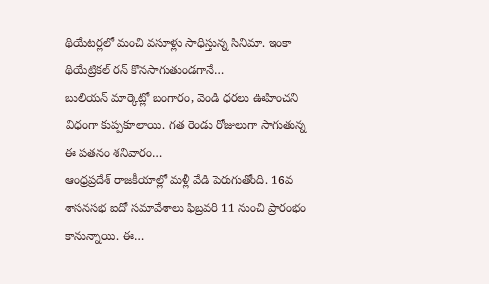థియేటర్లలో మంచి వసూళ్లు సాధిస్తున్న సినిమా. ఇంకా థియేట్రికల్ రన్ కొనసాగుతుండగానే…
బులియన్ మార్కెట్లో బంగారం, వెండి ధరలు ఊహించని విధంగా కుప్పకూలాయి. గత రెండు రోజులుగా సాగుతున్న ఈ పతనం శనివారం…
ఆంధ్రప్రదేశ్ రాజకీయాల్లో మళ్లీ వేడి పెరుగుతోంది. 16వ శాసనసభ ఐదో సమావేశాలు ఫిబ్రవరి 11 నుంచి ప్రారంభం కానున్నాయి. ఈ…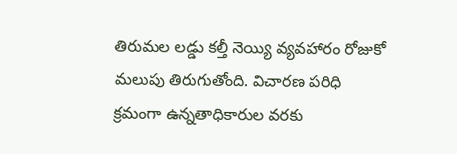తిరుమల లడ్డు కల్తీ నెయ్యి వ్యవహారం రోజుకో మలుపు తిరుగుతోంది. విచారణ పరిధి క్రమంగా ఉన్నతాధికారుల వరకు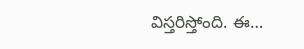విస్తరిస్తోంది. ఈ…